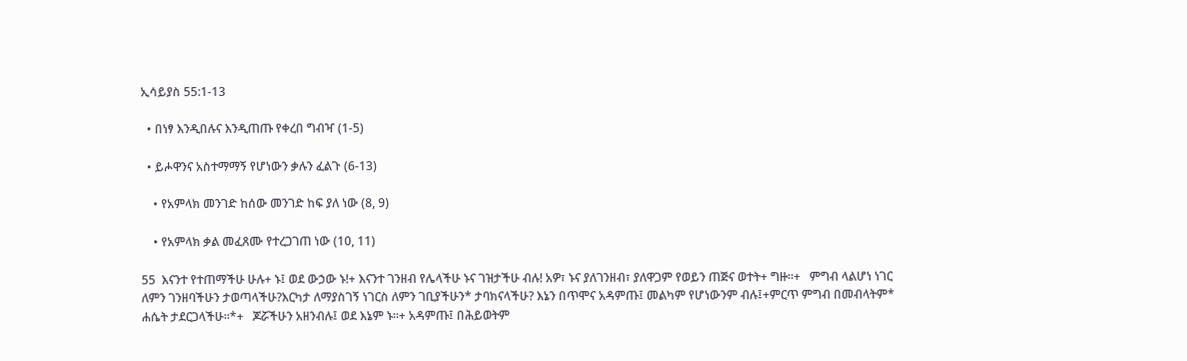ኢሳይያስ 55:1-13

  • በነፃ እንዲበሉና እንዲጠጡ የቀረበ ግብዣ (1-5)

  • ይሖዋንና አስተማማኝ የሆነውን ቃሉን ፈልጉ (6-13)

    • የአምላክ መንገድ ከሰው መንገድ ከፍ ያለ ነው (8, 9)

    • የአምላክ ቃል መፈጸሙ የተረጋገጠ ነው (10, 11)

55  እናንተ የተጠማችሁ ሁሉ+ ኑ፤ ወደ ውኃው ኑ!+ እናንተ ገንዘብ የሌላችሁ ኑና ገዝታችሁ ብሉ! አዎ፣ ኑና ያለገንዘብ፣ ያለዋጋም የወይን ጠጅና ወተት+ ግዙ።+   ምግብ ላልሆነ ነገር ለምን ገንዘባችሁን ታወጣላችሁ?እርካታ ለማያስገኝ ነገርስ ለምን ገቢያችሁን* ታባክናላችሁ? እኔን በጥሞና አዳምጡ፤ መልካም የሆነውንም ብሉ፤+ምርጥ ምግብ በመብላትም* ሐሴት ታደርጋላችሁ።*+   ጆሯችሁን አዘንብሉ፤ ወደ እኔም ኑ።+ አዳምጡ፤ በሕይወትም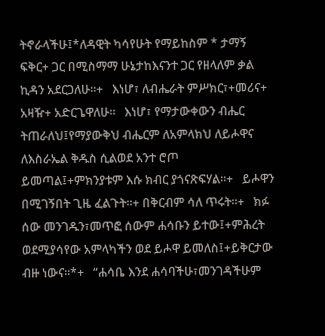ትኖራላችሁ፤*ለዳዊት ካሳየሁት የማይከስም * ታማኝ ፍቅር+ ጋር በሚስማማ ሁኔታከእናንተ ጋር የዘላለም ቃል ኪዳን አደርጋለሁ።+   እነሆ፣ ለብሔራት ምሥክር፣+መሪና+ አዛዥ+ አድርጌዋለሁ።   እነሆ፣ የማታውቀውን ብሔር ትጠራለህ፤የማያውቅህ ብሔርም ለአምላክህ ለይሖዋና ለእስራኤል ቅዱስ ሲልወደ አንተ ሮጦ ይመጣል፤+ምክንያቱም እሱ ክብር ያጎናጽፍሃል።+   ይሖዋን በሚገኝበት ጊዜ ፈልጉት።+ በቅርብም ሳለ ጥሩት።+   ክፉ ሰው መንገዱን፣መጥፎ ሰውም ሐሳቡን ይተው፤+ምሕረት ወደሚያሳየው አምላካችን ወደ ይሖዋ ይመለስ፤+ይቅርታው ብዙ ነውና።*+   “ሐሳቤ እንደ ሐሳባችሁ፣መንገዳችሁም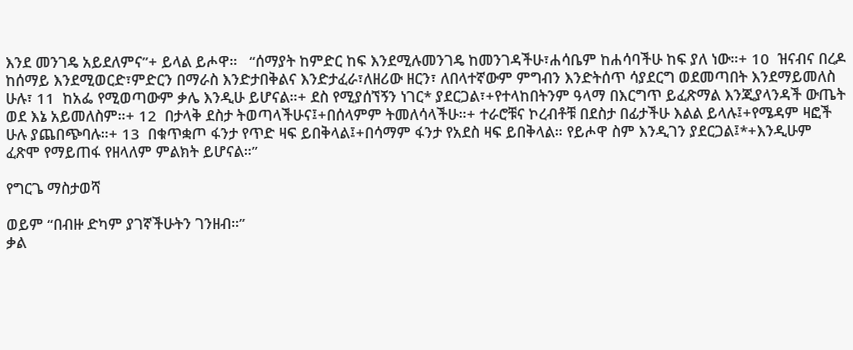እንደ መንገዴ አይደለምና”+ ይላል ይሖዋ።   “ሰማያት ከምድር ከፍ እንደሚሉመንገዴ ከመንገዳችሁ፣ሐሳቤም ከሐሳባችሁ ከፍ ያለ ነው።+ 10  ዝናብና በረዶ ከሰማይ እንደሚወርድ፣ምድርን በማራስ እንድታበቅልና እንድታፈራ፣ለዘሪው ዘርን፣ ለበላተኛውም ምግብን እንድትሰጥ ሳያደርግ ወደመጣበት እንደማይመለስ ሁሉ፣ 11  ከአፌ የሚወጣውም ቃሌ እንዲሁ ይሆናል።+ ደስ የሚያሰኘኝን ነገር* ያደርጋል፣+የተላከበትንም ዓላማ በእርግጥ ይፈጽማል እንጂያላንዳች ውጤት ወደ እኔ አይመለስም።+ 12  በታላቅ ደስታ ትወጣላችሁና፤+በሰላምም ትመለሳላችሁ።+ ተራሮቹና ኮረብቶቹ በደስታ በፊታችሁ እልል ይላሉ፤+የሜዳም ዛፎች ሁሉ ያጨበጭባሉ።+ 13  በቁጥቋጦ ፋንታ የጥድ ዛፍ ይበቅላል፤+በሳማም ፋንታ የአደስ ዛፍ ይበቅላል። የይሖዋ ስም እንዲገን ያደርጋል፤*+እንዲሁም ፈጽሞ የማይጠፋ የዘላለም ምልክት ይሆናል።”

የግርጌ ማስታወሻ

ወይም “በብዙ ድካም ያገኛችሁትን ገንዘብ።”
ቃል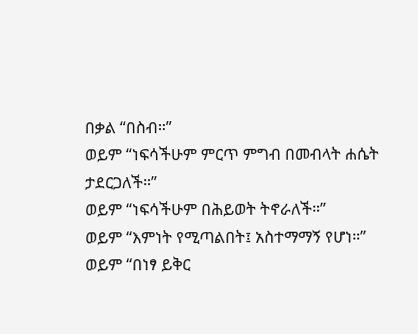በቃል “በስብ።”
ወይም “ነፍሳችሁም ምርጥ ምግብ በመብላት ሐሴት ታደርጋለች።”
ወይም “ነፍሳችሁም በሕይወት ትኖራለች።”
ወይም “እምነት የሚጣልበት፤ አስተማማኝ የሆነ።”
ወይም “በነፃ ይቅር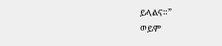ይላልና።”
ወይም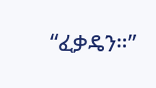“ፈቃዴን።”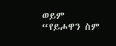ወይም “የይሖዋን ስም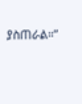ያስጠራል።”